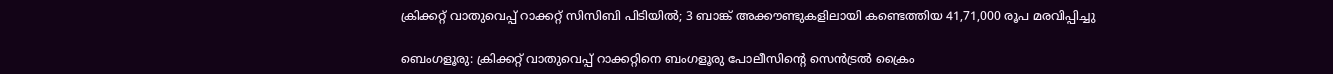ക്രിക്കറ്റ് വാതുവെപ്പ് റാക്കറ്റ് സിസിബി പിടിയിൽ; 3 ബാങ്ക് അക്കൗണ്ടുകളിലായി കണ്ടെത്തിയ 41,71,000 രൂപ മരവിപ്പിച്ചു

ബെംഗളൂരു: ക്രിക്കറ്റ് വാതുവെപ്പ് റാക്കറ്റിനെ ബംഗളൂരു പോലീസിന്റെ സെൻട്രൽ ക്രൈം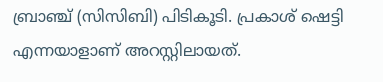ബ്രാഞ്ച് (സിസിബി) പിടികൂടി. പ്രകാശ് ഷെട്ടി എന്നയാളാണ് അറസ്റ്റിലായത്.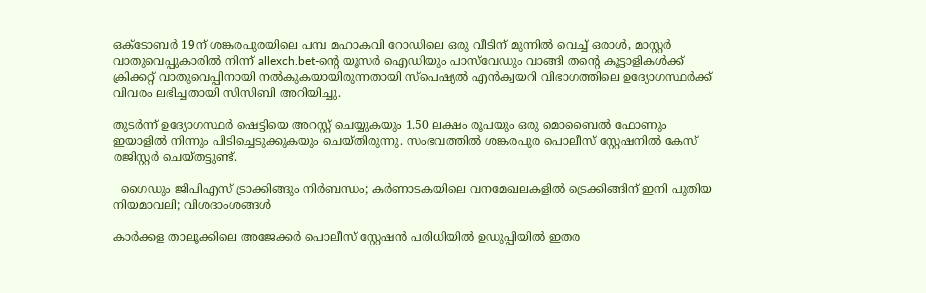ഒക്‌ടോബർ 19ന് ശങ്കരപുരയിലെ പമ്പ മഹാകവി റോഡിലെ ഒരു വീടിന് മുന്നിൽ വെച്ച് ഒരാൾ, മാസ്റ്റർ വാതുവെപ്പുകാരിൽ നിന്ന് allexch.bet-ന്റെ യൂസർ ഐഡിയും പാസ്‌വേഡും വാങ്ങി തന്റെ കൂട്ടാളികൾക്ക് ക്രിക്കറ്റ് വാതുവെപ്പിനായി നൽകുകയായിരുന്നതായി സ്‌പെഷ്യൽ എൻക്വയറി വിഭാഗത്തിലെ ഉദ്യോഗസ്ഥർക്ക് വിവരം ലഭിച്ചതായി സിസിബി അറിയിച്ചു.

തുടർന്ന് ഉദ്യോഗസ്ഥർ ഷെട്ടിയെ അറസ്റ്റ് ചെയ്യുകയും 1.50 ലക്ഷം രൂപയും ഒരു മൊബൈൽ ഫോണും ഇയാളിൽ നിന്നും പിടിച്ചെടുക്കുകയും ചെയ്തിരുന്നു. സംഭവത്തിൽ ശങ്കരപുര പൊലീസ് സ്റ്റേഷനിൽ കേസ് രജിസ്റ്റർ ചെയ്തട്ടുണ്ട്.

  ഗൈഡും ജിപിഎസ് ട്രാക്കിങ്ങും നിർബന്ധം; കർണാടകയിലെ വനമേഖലകളിൽ ട്രെക്കിങ്ങിന് ഇനി പുതിയ നിയമാവലി; വിശദാംശങ്ങൾ

കാർക്കള താലൂക്കിലെ അജേക്കർ പൊലീസ് സ്റ്റേഷൻ പരിധിയിൽ ഉഡുപ്പിയിൽ ഇതര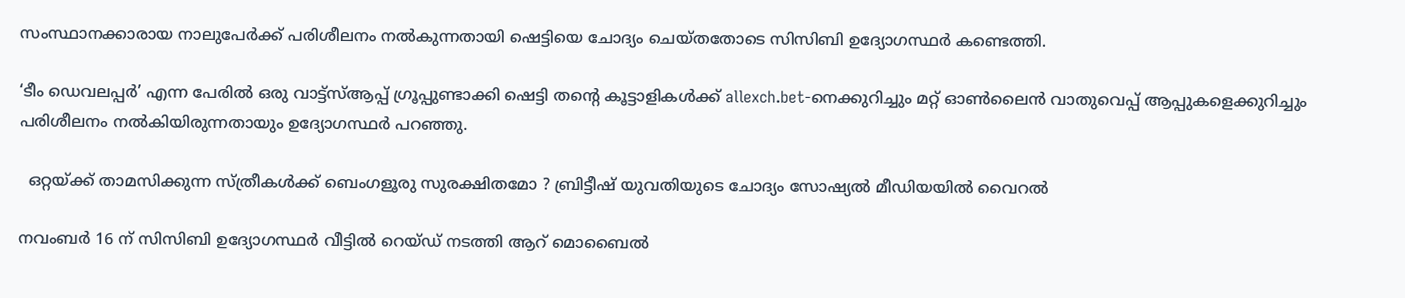സംസ്ഥാനക്കാരായ നാലുപേർക്ക് പരിശീലനം നൽകുന്നതായി ഷെട്ടിയെ ചോദ്യം ചെയ്തതോടെ സിസിബി ഉദ്യോഗസ്ഥർ കണ്ടെത്തി.

‘ടീം ഡെവലപ്പർ’ എന്ന പേരിൽ ഒരു വാട്ട്‌സ്ആപ്പ് ഗ്രൂപ്പുണ്ടാക്കി ഷെട്ടി തന്റെ കൂട്ടാളികൾക്ക് allexch.bet-നെക്കുറിച്ചും മറ്റ് ഓൺലൈൻ വാതുവെപ്പ് ആപ്പുകളെക്കുറിച്ചും പരിശീലനം നൽകിയിരുന്നതായും ഉദ്യോഗസ്ഥർ പറഞ്ഞു.

  ഒറ്റയ്ക്ക് താമസിക്കുന്ന സ്ത്രീകൾക്ക് ബെംഗളൂരു സുരക്ഷിതമോ ? ബ്രിട്ടീഷ് യുവതിയുടെ ചോദ്യം സോഷ്യൽ മീഡിയയിൽ വൈറൽ

നവംബർ 16 ന് സിസിബി ഉദ്യോഗസ്ഥർ വീട്ടിൽ റെയ്ഡ് നടത്തി ആറ് മൊബൈൽ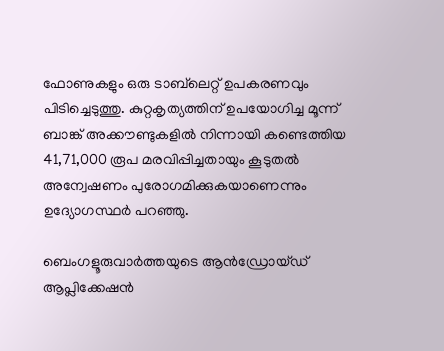ഫോണുകളും ഒരു ടാബ്‌ലെറ്റ് ഉപകരണവും പിടിച്ചെടുത്തു. കുറ്റകൃത്യത്തിന് ഉപയോഗിച്ച മൂന്ന് ബാങ്ക് അക്കൗണ്ടുകളിൽ നിന്നായി കണ്ടെത്തിയ 41,71,000 രൂപ മരവിപ്പിച്ചതായും കൂടുതൽ അന്വേഷണം പുരോഗമിക്കുകയാണെന്നും ഉദ്യോഗസ്ഥർ പറഞ്ഞു.

ബെംഗളൂരുവാർത്തയുടെ ആൻഡ്രോയ്ഡ് ആപ്ലിക്കേഷൻ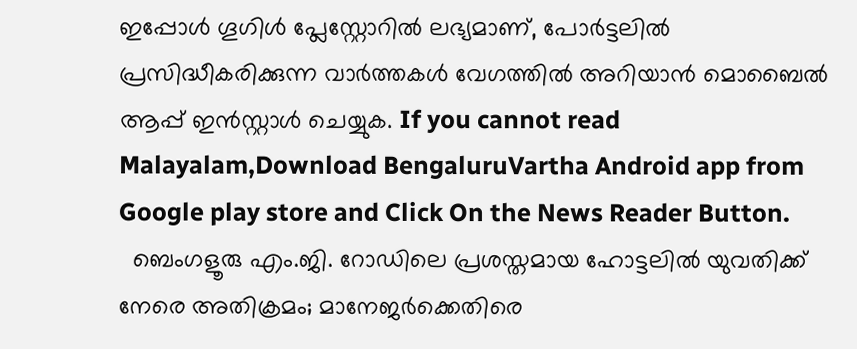ഇപ്പോൾ ഗൂഗിൾ പ്ലേസ്റ്റോറിൽ ലഭ്യമാണ്, പോർട്ടലിൽ പ്രസിദ്ധീകരിക്കുന്ന വാർത്തകൾ വേഗത്തിൽ അറിയാൻ മൊബൈൽ ആപ്പ് ഇൻസ്റ്റാൾ ചെയ്യുക. If you cannot read Malayalam,Download BengaluruVartha Android app from Google play store and Click On the News Reader Button.
  ബെംഗളൂരു എം.ജി. റോഡിലെ പ്രശസ്തമായ ഹോട്ടലിൽ യുവതിക്ക് നേരെ അതിക്രമം; മാനേജർക്കെതിരെ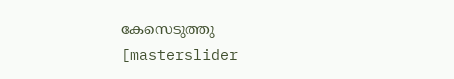കേസെടുത്തു
[masterslider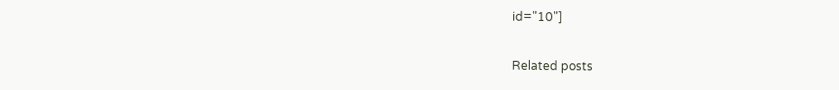id="10"]

Related posts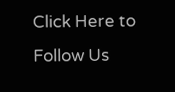Click Here to Follow Us